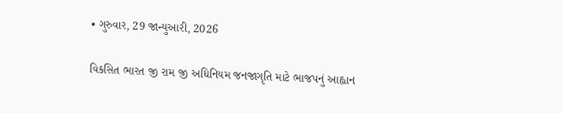• ગુરુવાર, 29 જાન્યુઆરી, 2026

વિકસિત ભારત જી રામ જી અધિનિયમ જનજાગૃતિ માટે ભાજપનું આહ્વાન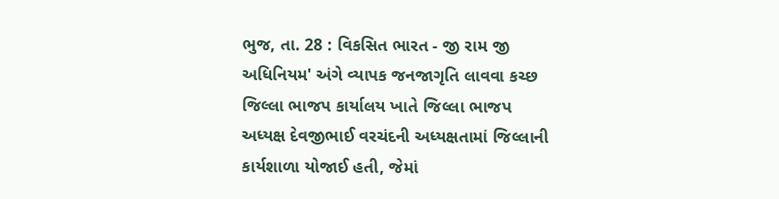ભુજ, તા. 28 : વિકસિત ભારત - જી રામ જી અધિનિયમ' અંગે વ્યાપક જનજાગૃતિ લાવવા કચ્છ જિલ્લા ભાજપ કાર્યાલય ખાતે જિલ્લા ભાજપ અધ્યક્ષ દેવજીભાઈ વરચંદની અધ્યક્ષતામાં જિલ્લાની કાર્યશાળા યોજાઈ હતી, જેમાં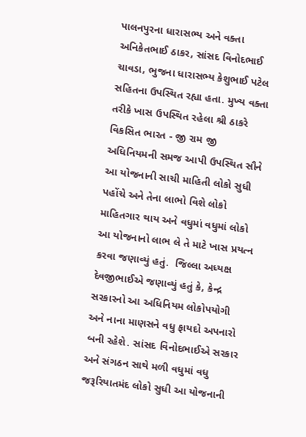પાલનપુરના ધારાસભ્ય અને વક્તા અનિકેતભાઈ ઠાકર, સાંસદ વિનોદભાઈ ચાવડા, ભુજના ધારાસભ્ય કેશુભાઈ પટેલ સહિતના ઉપસ્થિત રહ્યા હતા. મુખ્ય વક્તા તરીકે ખાસ ઉપસ્થિત રહેલા શ્રી ઠાકરે વિકસિત ભારત - જી રામ જી અધિનિયમની સમજ આપી ઉપસ્થિત સૌને આ યોજનાની સાચી માહિતી લોકો સુધી પહોંચે અને તેના લાભો વિશે લોકો માહિતગાર થાય અને વધુમાં વધુમાં લોકો આ યોજનાનો લાભ લે તે માટે ખાસ પ્રયત્ન કરવા જણાવ્યું હતું.  જિલ્લા અધ્યક્ષ દેવજીભાઈએ જણાવ્યું હતું કે, કેન્દ્ર સરકારનો આ અધિનિયમ લોકોપયોગી અને નાના માણસને વધુ ફાયદો અપનારો બની રહેશે. સાંસદ વિનોદભાઈએ સરકાર અને સંગઠન સાથે મળી વધુમાં વધુ જરૂરિયાતમંદ લોકો સુધી આ યોજનાની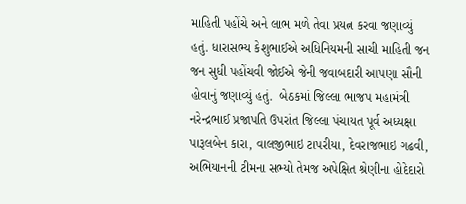માહિતી પહોંચે અને લાભ મળે તેવા પ્રયત્ન કરવા જણાવ્યું હતું. ધારાસભ્ય કેશુભાઈએ અધિનિયમની સાચી માહિતી જન જન સુધી પહોંચવી જોઈએ જેની જવાબદારી આપણા સૌની હોવાનું જણાવ્યું હતું.  બેઠકમાં જિલ્લા ભાજપ મહામંત્રી નરેન્દ્રભાઈ પ્રજાપતિ ઉપરાંત જિલ્લા પંચાયત પૂર્વ અધ્યક્ષા પારૂલબેન કારા, વાલજીભાઇ ટાપરીયા, દેવરાજભાઇ ગઢવી, અભિયાનની ટીમના સભ્યો તેમજ અપેક્ષિત શ્રેણીના હોદેદારો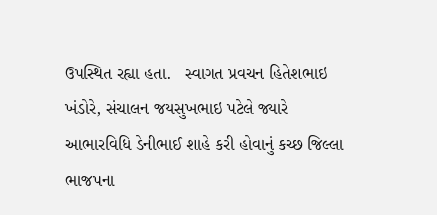ઉપસ્થિત રહ્યા હતા.   સ્વાગત પ્રવચન હિતેશભાઇ ખંડોરે, સંચાલન જયસુખભાઇ પટેલે જ્યારે આભારવિધિ ડેનીભાઈ શાહે કરી હોવાનું કચ્છ જિલ્લા ભાજપના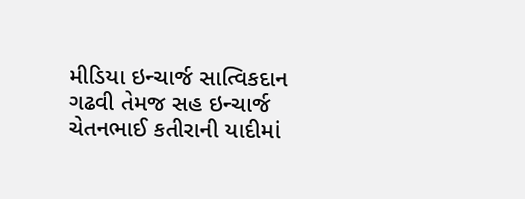મીડિયા ઇન્ચાર્જ સાત્વિકદાન ગઢવી તેમજ સહ ઇન્ચાર્જ ચેતનભાઈ કતીરાની યાદીમાં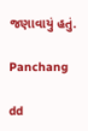જણાવાયું હતું.

Panchang

dd